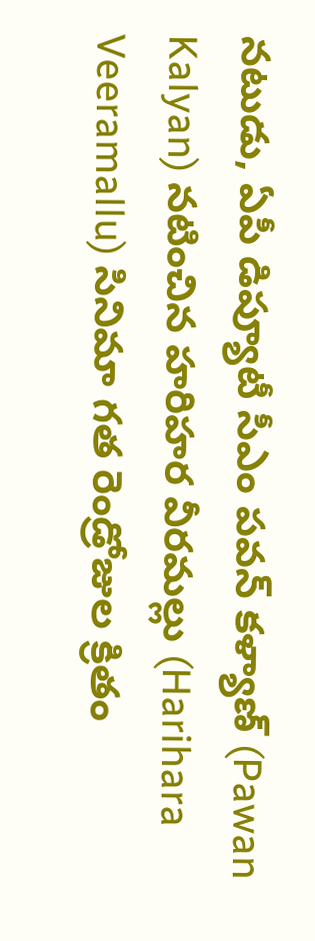నటుడు, ఏపీ డిప్యూటీ సీఎం పవన్ కళ్యాణ్ (Pawan Kalyan) నటించిన హరిహర వీరమల్లు (Harihara Veeramallu) సినిమా గత రెండ్రోజుల క్రితం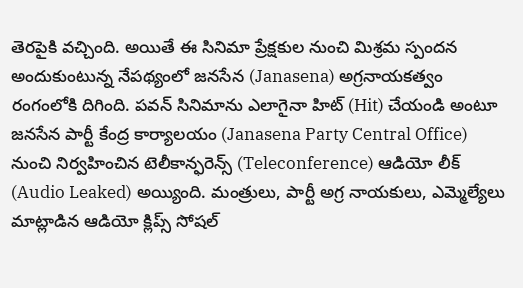తెరపైకి వచ్చింది. అయితే ఈ సినిమా ప్రేక్షకుల నుంచి మిశ్రమ స్పందన అందుకుంటున్న నేపథ్యంలో జనసేన (Janasena) అగ్రనాయకత్వం రంగంలోకి దిగింది. పవన్ సినిమాను ఎలాగైనా హిట్ (Hit) చేయండి అంటూ జనసేన పార్టీ కేంద్ర కార్యాలయం (Janasena Party Central Office) నుంచి నిర్వహించిన టెలీకాన్ఫరెన్స్ (Teleconference) ఆడియో లీక్ (Audio Leaked) అయ్యింది. మంత్రులు, పార్టీ అగ్ర నాయకులు, ఎమ్మెల్యేలు మాట్లాడిన ఆడియో క్లిప్స్ సోషల్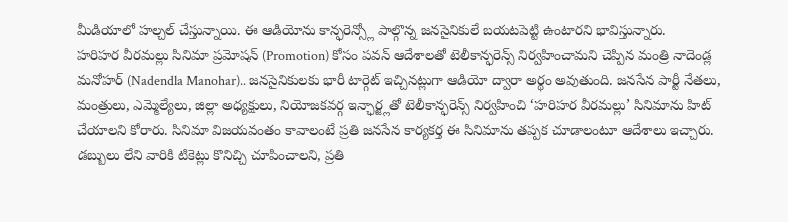మీడియాలో హల్చల్ చేస్తున్నాయి. ఈ ఆడియోను కాన్ఫరెన్స్లో పాల్గొన్న జనసైనికులే బయటపెట్టి ఉంటారని భావిస్తున్నారు.
హరిహర వీరమల్లు సినిమా ప్రమోషన్ (Promotion) కోసం పవన్ ఆదేశాలతో టెలీకాన్ఫరెన్స్ నిర్వహించామని చెప్పిన మంత్రి నాదెండ్ల మనోహర్ (Nadendla Manohar).. జనసైనికులకు భారీ టార్గెట్ ఇచ్చినట్లుగా ఆడియో ద్వారా అర్థం అవుతుంది. జనసేన పార్టీ నేతలు, మంత్రులు, ఎమ్మెల్యేలు, జిల్లా అధ్యక్షులు, నియోజకవర్గ ఇన్ఛార్జ్లతో టెలీకాన్ఫరెన్స్ నిర్వహించి ‘హరిహర వీరమల్లు’ సినిమాను హిట్ చేయాలని కోరారు. సినిమా విజయవంతం కావాలంటే ప్రతి జనసేన కార్యకర్త ఈ సినిమాను తప్పక చూడాలంటూ ఆదేశాలు ఇచ్చారు.
డబ్బులు లేని వారికి టికెట్లు కొనిచ్చి చూపించాలని, ప్రతి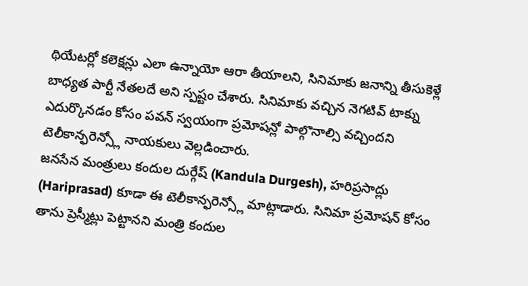థియేటర్లో కలెక్షన్లు ఎలా ఉన్నాయో ఆరా తీయాలని, సినిమాకు జనాన్ని తీసుకెళ్లే బాధ్యత పార్టీ నేతలదే అని స్పష్టం చేశారు. సినిమాకు వచ్చిన నెగటివ్ టాక్ను ఎదుర్కొనడం కోసం పవన్ స్వయంగా ప్రమోషన్లో పాల్గొనాల్సి వచ్చిందని టెలీకాన్ఫరెన్స్లో నాయకులు వెల్లడించారు.
జనసేన మంత్రులు కందుల దుర్గేష్ (Kandula Durgesh), హరిప్రసాద్లు (Hariprasad) కూడా ఈ టెలీకాన్ఫరెన్స్లో మాట్లాడారు. సినిమా ప్రమోషన్ కోసం తాను ప్రెస్మీట్లు పెట్టానని మంత్రి కందుల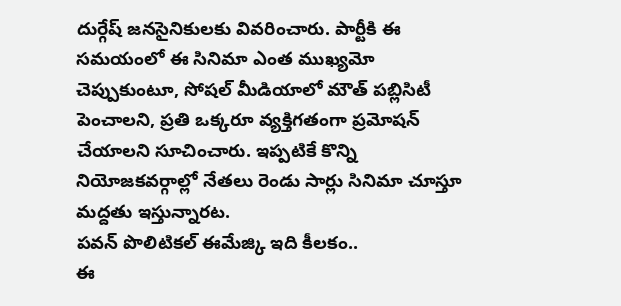దుర్గేష్ జనసైనికులకు వివరించారు. పార్టీకి ఈ సమయంలో ఈ సినిమా ఎంత ముఖ్యమో చెప్పుకుంటూ, సోషల్ మీడియాలో మౌత్ పబ్లిసిటీ పెంచాలని, ప్రతి ఒక్కరూ వ్యక్తిగతంగా ప్రమోషన్ చేయాలని సూచించారు. ఇప్పటికే కొన్ని నియోజకవర్గాల్లో నేతలు రెండు సార్లు సినిమా చూస్తూ మద్దతు ఇస్తున్నారట.
పవన్ పొలిటికల్ ఈమేజ్కి ఇది కీలకం..
ఈ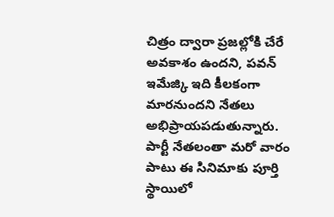చిత్రం ద్వారా ప్రజల్లోకి చేరే అవకాశం ఉందని, పవన్ ఇమేజ్కి ఇది కీలకంగా మారనుందని నేతలు అభిప్రాయపడుతున్నారు. పార్టీ నేతలంతా మరో వారం పాటు ఈ సినిమాకు పూర్తి స్థాయిలో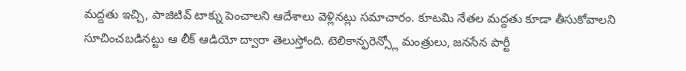మద్దతు ఇచ్చి, పాజిటివ్ టాక్ను పెంచాలని ఆదేశాలు వెళ్లినట్లు సమాచారం. కూటమి నేతల మద్దతు కూడా తీసుకోవాలని సూచించబడినట్టు ఆ లీక్ ఆడియో ద్వారా తెలుస్తోంది. టెలికాన్ఫరెన్స్లో మంత్రులు, జనసేన పార్టీ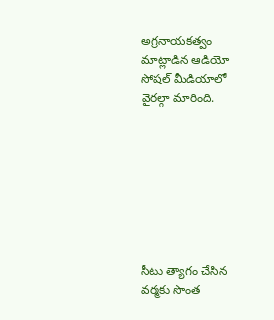అగ్రనాయకత్వం మాట్లాడిన ఆడియో సోషల్ మీడియాలో వైరల్గా మారింది.








సీటు త్యాగం చేసిన వర్మకు సొంత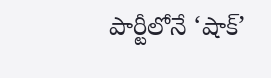పార్టీలోనే ‘షాక్’